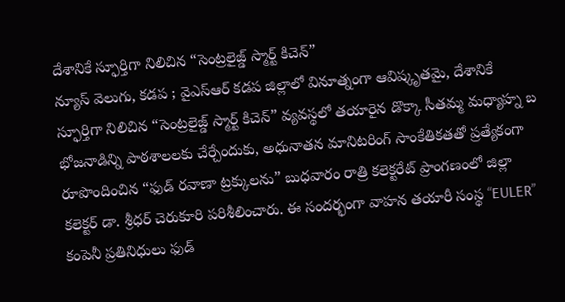దేశానికే స్ఫూర్తిగా నిలిచిన “సెంట్రలైజ్డ్ స్మార్ట్ కిచెన్”
న్యూస్ వెలుగు, కడప ; వైఎస్ఆర్ కడప జిల్లాలో వినూత్నంగా ఆవిష్కృతమై, దేశానికే స్ఫూర్తిగా నిలిచిన “సెంట్రలైజ్డ్ స్మార్ట్ కిచెన్” వ్యవస్థలో తయారైన డొక్కా సీతమ్మ మధ్యాహ్న బ భోజనాడిన్ని పాఠశాలలకు చేర్చేందుకు, అధునాతన మానిటరింగ్ సాంకేతికతతో ప్రత్యేకంగా రూపొందించిన “ఫుడ్ రవాణా ట్రక్కులను” బుధవారం రాత్రి కలెక్టరేట్ ప్రాంగణంలో జిల్లా కలెక్టర్ డా. శ్రీధర్ చెరుకూరి పరిశీలించారు. ఈ సందర్భంగా వాహన తయారీ సంస్థ “EULER” కంపెనీ ప్రతినిధులు ఫుడ్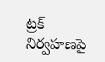ట్రక్ నిర్వహణపై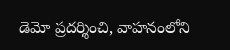డెమో ప్రదర్శించి, వాహనంలోని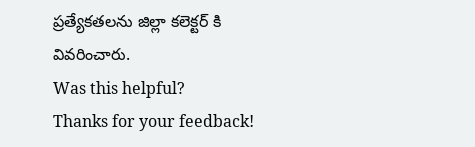ప్రత్యేకతలను జిల్లా కలెక్టర్ కి వివరించారు.
Was this helpful?
Thanks for your feedback!